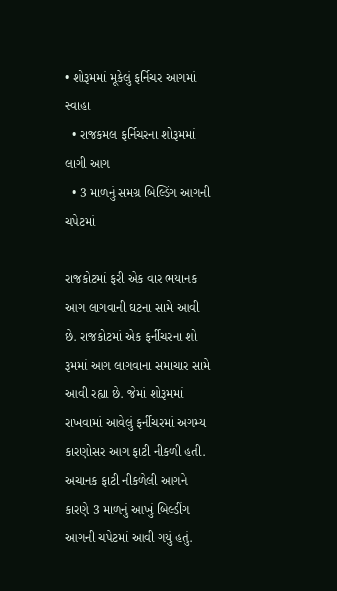• શોરૂમમાં મૂકેલું ફર્નિચર આગમાં સ્વાહા
  • રાજકમલ ફર્નિચરના શોરૂમમાં લાગી આગ
  • 3 માળનું સમગ્ર બિલ્ડિંગ આગની ચપેટમાં

રાજકોટમાં ફરી એક વાર ભયાનક આગ લાગવાની ઘટના સામે આવી છે. રાજકોટમાં એક ફર્નીચરના શો રૂમમાં આગ લાગવાના સમાચાર સામે આવી રહ્યા છે. જેમાં શોરૂમમાં રાખવામાં આવેલું ફર્નીચરમાં અગમ્ય કારણોસર આગ ફાટી નીકળી હતી. અચાનક ફાટી નીકળેલી આગને કારણે 3 માળનું આખું બિલ્ડીંગ આગની ચપેટમાં આવી ગયું હતું.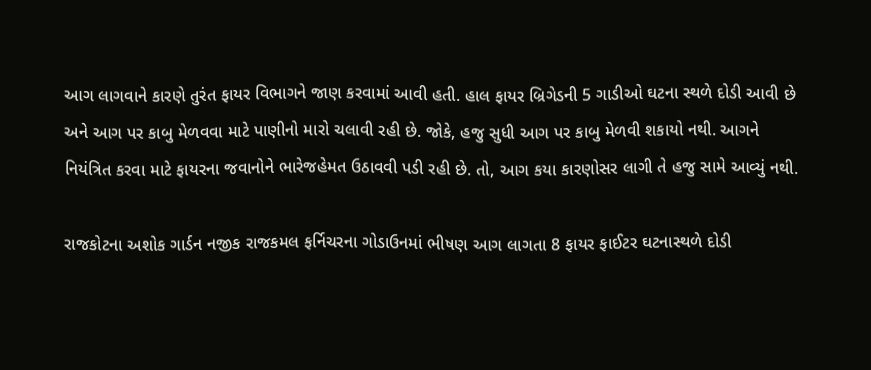આગ લાગવાને કારણે તુરંત ફાયર વિભાગને જાણ કરવામાં આવી હતી. હાલ ફાયર બ્રિગેડની 5 ગાડીઓ ઘટના સ્થળે દોડી આવી છે અને આગ પર કાબુ મેળવવા માટે પાણીનો મારો ચલાવી રહી છે. જોકે, હજુ સુધી આગ પર કાબુ મેળવી શકાયો નથી. આગને નિયંત્રિત કરવા માટે ફાયરના જવાનોને ભારેજહેમત ઉઠાવવી પડી રહી છે. તો, આગ કયા કારણોસર લાગી તે હજુ સામે આવ્યું નથી.

રાજકોટના અશોક ગાર્ડન નજીક રાજકમલ ફર્નિચરના ગોડાઉનમાં ભીષણ આગ લાગતા 8 ફાયર ફાઈટર ઘટનાસ્થળે દોડી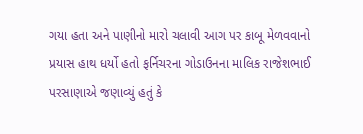ગયા હતા અને પાણીનો મારો ચલાવી આગ પર કાબૂ મેળવવાનો પ્રયાસ હાથ ધર્યો હતો ફર્નિચરના ગોડાઉનના માલિક રાજેશભાઈ પરસાણાએ જણાવ્યું હતું કે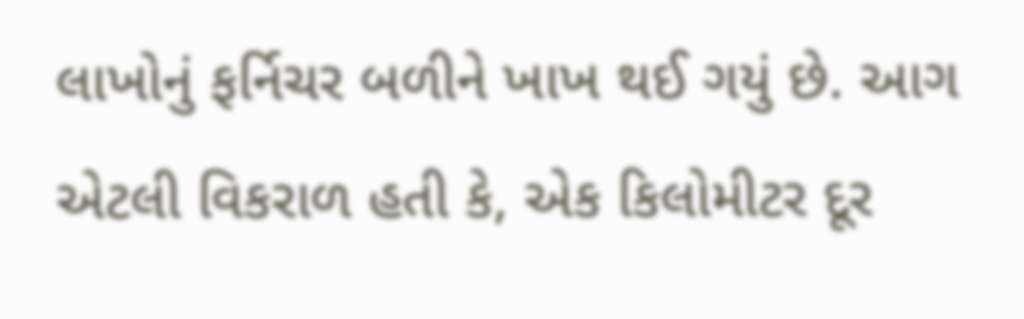લાખોનું ફર્નિચર બળીને ખાખ થઈ ગયું છે. આગ એટલી વિકરાળ હતી કે, એક કિલોમીટર દૂર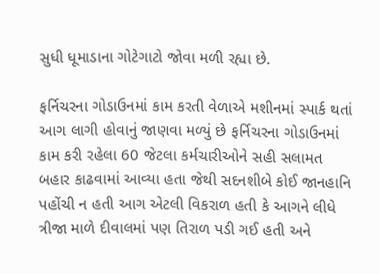સુધી ધૂમાડાના ગોટેગાટો જોવા મળી રહ્યા છે.

ફર્નિચરના ગોડાઉનમાં કામ કરતી વેળાએ મશીનમાં સ્પાર્ક થતાં આગ લાગી હોવાનું જાણવા મળ્યું છે ફર્નિચરના ગોડાઉનમાં કામ કરી રહેલા 60 જેટલા કર્મચારીઓને સહી સલામત બહાર કાઢવામાં આવ્યા હતા જેથી સદનશીબે કોઈ જાનહાનિ પહોંચી ન હતી આગ એટલી વિકરાળ હતી કે આગને લીધે ત્રીજા માળે દીવાલમાં પણ તિરાળ પડી ગઈ હતી અને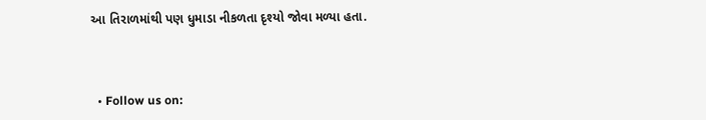આ તિરાળમાંથી પણ ધુમાડા નીકળતા દૃશ્યો જોવા મળ્યા હતા.



  • Follow us on: